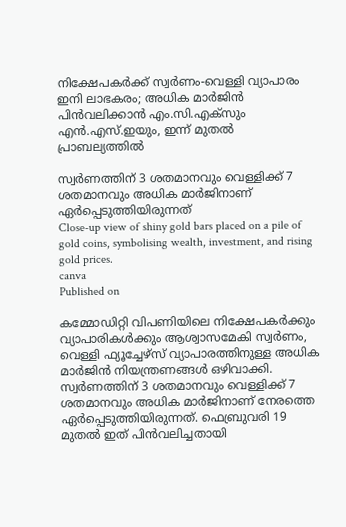നിക്ഷേപകര്‍ക്ക് സ്വര്‍ണം-വെള്ളി വ്യാപാരം ഇനി ലാഭകരം; അധിക മാര്‍ജിന്‍ പിന്‍വലിക്കാന്‍ എം.സി.എക്‌സും എന്‍.എസ്.ഇയും, ഇന്ന് മുതല്‍ പ്രാബല്യത്തില്‍

സ്വര്‍ണത്തിന് 3 ശതമാനവും വെള്ളിക്ക് 7 ശതമാനവും അധിക മാര്‍ജിനാണ് ഏര്‍പ്പെടുത്തിയിരുന്നത്
Close-up view of shiny gold bars placed on a pile of gold coins, symbolising wealth, investment, and rising gold prices.
canva
Published on

കമ്മോഡിറ്റി വിപണിയിലെ നിക്ഷേപകര്‍ക്കും വ്യാപാരികള്‍ക്കും ആശ്വാസമേകി സ്വര്‍ണം, വെള്ളി ഫ്യൂച്ചേഴ്‌സ് വ്യാപാരത്തിനുള്ള അധിക മാര്‍ജിന്‍ നിയന്ത്രണങ്ങള്‍ ഒഴിവാക്കി. സ്വര്‍ണത്തിന് 3 ശതമാനവും വെള്ളിക്ക് 7 ശതമാനവും അധിക മാര്‍ജിനാണ് നേരത്തെ ഏര്‍പ്പെടുത്തിയിരുന്നത്. ഫെബ്രുവരി 19 മുതല്‍ ഇത് പിന്‍വലിച്ചതായി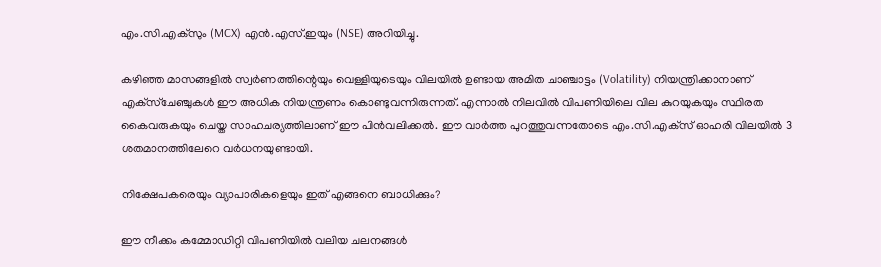എം.സി.എക്‌സും (MCX) എന്‍.എസ്.ഇയും (NSE) അറിയിച്ചു.

കഴിഞ്ഞ മാസങ്ങളില്‍ സ്വര്‍ണത്തിന്റെയും വെള്ളിയുടെയും വിലയില്‍ ഉണ്ടായ അമിത ചാഞ്ചാട്ടം (Volatility) നിയന്ത്രിക്കാനാണ് എക്‌സ്‌ചേഞ്ചുകള്‍ ഈ അധിക നിയന്ത്രണം കൊണ്ടുവന്നിരുന്നത്. എന്നാല്‍ നിലവില്‍ വിപണിയിലെ വില കുറയുകയും സ്ഥിരത കൈവരുകയും ചെയ്ത സാഹചര്യത്തിലാണ് ഈ പിന്‍വലിക്കല്‍. ഈ വാര്‍ത്ത പുറത്തുവന്നതോടെ എം.സി.എക്‌സ് ഓഹരി വിലയില്‍ 3 ശതമാനത്തിലേറെ വര്‍ധനയുണ്ടായി.

നിക്ഷേപകരെയും വ്യാപാരികളെയും ഇത് എങ്ങനെ ബാധിക്കും?

ഈ നീക്കം കമ്മോഡിറ്റി വിപണിയില്‍ വലിയ ചലനങ്ങള്‍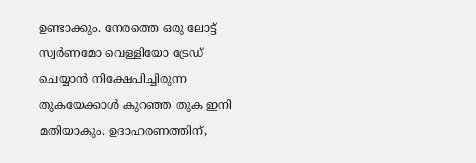ഉണ്ടാക്കും. നേരത്തെ ഒരു ലോട്ട് സ്വര്‍ണമോ വെള്ളിയോ ട്രേഡ് ചെയ്യാന്‍ നിക്ഷേപിച്ചിരുന്ന തുകയേക്കാള്‍ കുറഞ്ഞ തുക ഇനി മതിയാകും. ഉദാഹരണത്തിന്,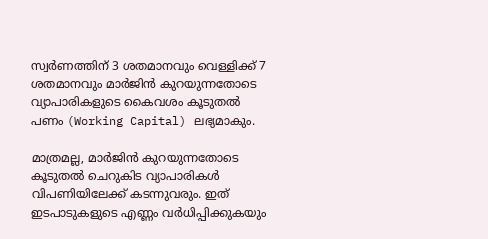സ്വര്‍ണത്തിന് 3 ശതമാനവും വെള്ളിക്ക് 7 ശതമാനവും മാര്‍ജിന്‍ കുറയുന്നതോടെ വ്യാപാരികളുടെ കൈവശം കൂടുതല്‍ പണം (Working Capital) ലഭ്യമാകും.

മാത്രമല്ല, മാര്‍ജിന്‍ കുറയുന്നതോടെ കൂടുതല്‍ ചെറുകിട വ്യാപാരികള്‍ വിപണിയിലേക്ക് കടന്നുവരും. ഇത് ഇടപാടുകളുടെ എണ്ണം വര്‍ധിപ്പിക്കുകയും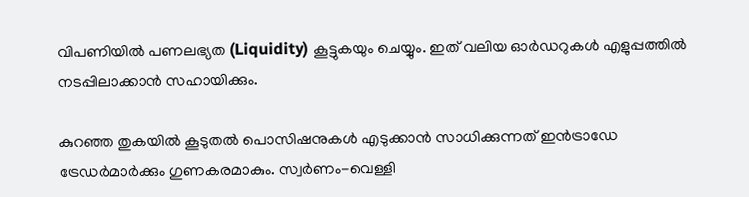വിപണിയില്‍ പണലഭ്യത (Liquidity) കൂട്ടുകയും ചെയ്യും. ഇത് വലിയ ഓര്‍ഡറുകള്‍ എളുപ്പത്തില്‍ നടപ്പിലാക്കാന്‍ സഹായിക്കും.

കുറഞ്ഞ തുകയില്‍ കൂടുതല്‍ പൊസിഷനുകള്‍ എടുക്കാന്‍ സാധിക്കുന്നത് ഇന്‍ട്രാഡേ ട്രേഡര്‍മാര്‍ക്കും ഗുണകരമാകും. സ്വര്‍ണം-വെള്ളി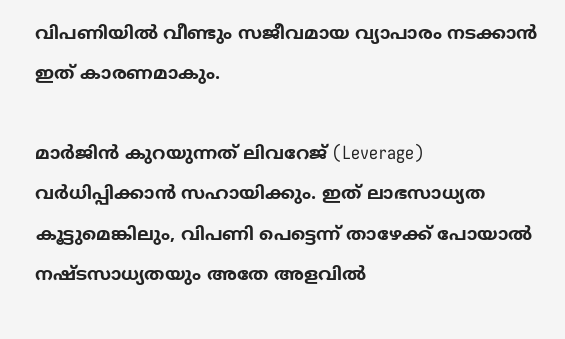വിപണിയില്‍ വീണ്ടും സജീവമായ വ്യാപാരം നടക്കാന്‍ ഇത് കാരണമാകും.

മാര്‍ജിന്‍ കുറയുന്നത് ലിവറേജ് (Leverage) വര്‍ധിപ്പിക്കാന്‍ സഹായിക്കും. ഇത് ലാഭസാധ്യത കൂട്ടുമെങ്കിലും, വിപണി പെട്ടെന്ന് താഴേക്ക് പോയാല്‍ നഷ്ടസാധ്യതയും അതേ അളവില്‍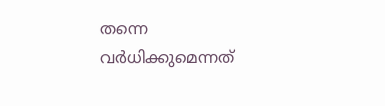തന്നെ വര്‍ധിക്കുമെന്നത്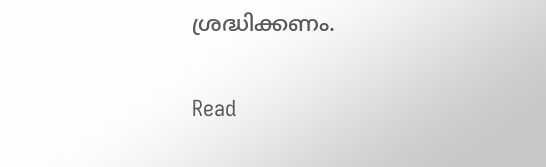ശ്രദ്ധിക്കണം.

Read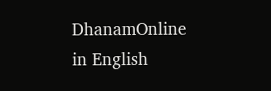DhanamOnline in English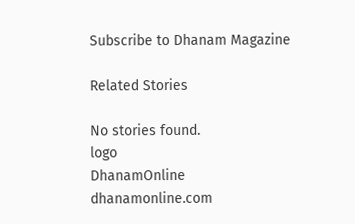Subscribe to Dhanam Magazine

Related Stories

No stories found.
logo
DhanamOnline
dhanamonline.com